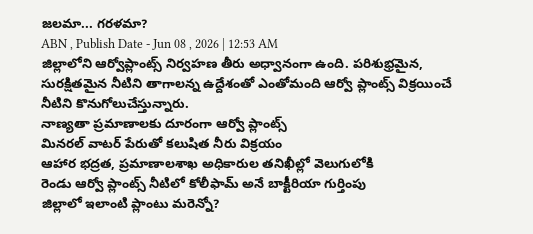జలమా... గరళమా?
ABN , Publish Date - Jun 08 , 2026 | 12:53 AM
జిల్లాలోని ఆర్వోప్లాంట్స్ నిర్వహణ తీరు అధ్వానంగా ఉంది. పరిశుభ్రమైన, సురక్షితమైన నీటిని తాగాలన్న ఉద్దేశంతో ఎంతోమంది ఆర్వో ప్లాంట్స్ విక్రయించే నీటిని కొనుగోలుచేస్తున్నారు.
నాణ్యతా ప్రమాణాలకు దూరంగా ఆర్వో ప్లాంట్స్
మినరల్ వాటర్ పేరుతో కలుషిత నీరు విక్రయం
ఆహార భద్రత, ప్రమాణాలశాఖ అధికారుల తనిఖీల్లో వెలుగులోకి
రెండు ఆర్వో ప్లాంట్స్ నీటిలో కోలీఫామ్ అనే బాక్టీరియా గుర్తింపు
జిల్లాలో ఇలాంటి ప్లాంటు మరెన్నో?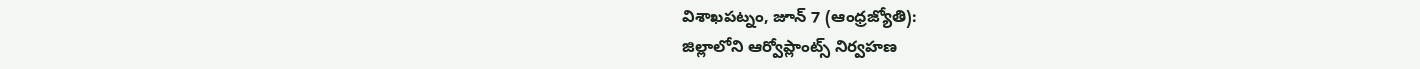విశాఖపట్నం, జూన్ 7 (ఆంధ్రజ్యోతి):
జిల్లాలోని ఆర్వోప్లాంట్స్ నిర్వహణ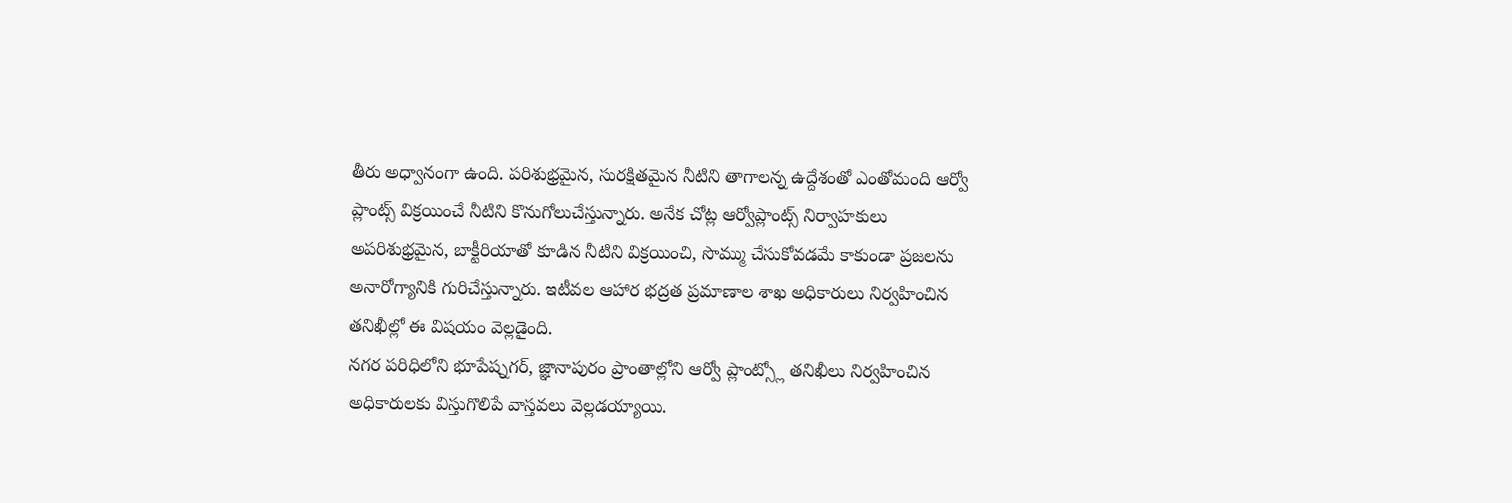తీరు అధ్వానంగా ఉంది. పరిశుభ్రమైన, సురక్షితమైన నీటిని తాగాలన్న ఉద్దేశంతో ఎంతోమంది ఆర్వో ప్లాంట్స్ విక్రయించే నీటిని కొనుగోలుచేస్తున్నారు. అనేక చోట్ల ఆర్వోప్లాంట్స్ నిర్వాహకులు అపరిశుభ్రమైన, బాక్టీరియాతో కూడిన నీటిని విక్రయించి, సొమ్ము చేసుకోవడమే కాకుండా ప్రజలను అనారోగ్యానికి గురిచేస్తున్నారు. ఇటీవల ఆహార భద్రత ప్రమాణాల శాఖ అధికారులు నిర్వహించిన తనిఖీల్లో ఈ విషయం వెల్లడైంది.
నగర పరిధిలోని భూపేష్నగర్, జ్ఞానాపురం ప్రాంతాల్లోని ఆర్వో ప్లాంట్స్లో తనిఖీలు నిర్వహించిన అధికారులకు విస్తుగొలిపే వాస్తవలు వెల్లడయ్యాయి.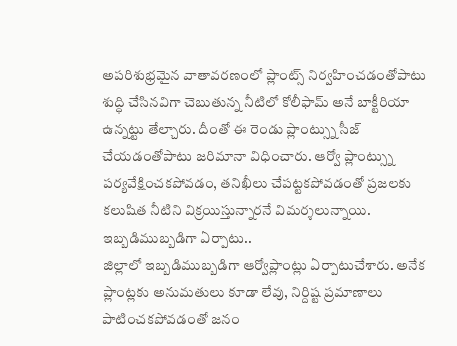అపరిశుభ్రమైన వాతావరణంలో ప్లాంట్స్ నిర్వహించడంతోపాటు శుద్ధి చేసినవిగా చెబుతున్న నీటిలో కోలీఫామ్ అనే బాక్టీరియా ఉన్నట్టు తేల్చారు. దీంతో ఈ రెండు ప్లాంట్స్ను సీజ్ చేయడంతోపాటు జరిమానా విధించారు. ఆర్వో ప్లాంట్స్ను పర్యవేక్షించకపోవడం, తనిఖీలు చేపట్టకపోవడంతో ప్రజలకు కలుషిత నీటిని విక్రయిస్తున్నారనే విమర్శలున్నాయి.
ఇబ్బడిముబ్బడిగా ఏర్పాటు..
జిల్లాలో ఇబ్బడిముబ్బడిగా ఆర్వోప్లాంట్లు ఏర్పాటుచేశారు. అనేక ప్లాంట్లకు అనుమతులు కూడా లేవు, నిర్దిష్ట ప్రమాణాలు పాటించకపోవడంతో జనం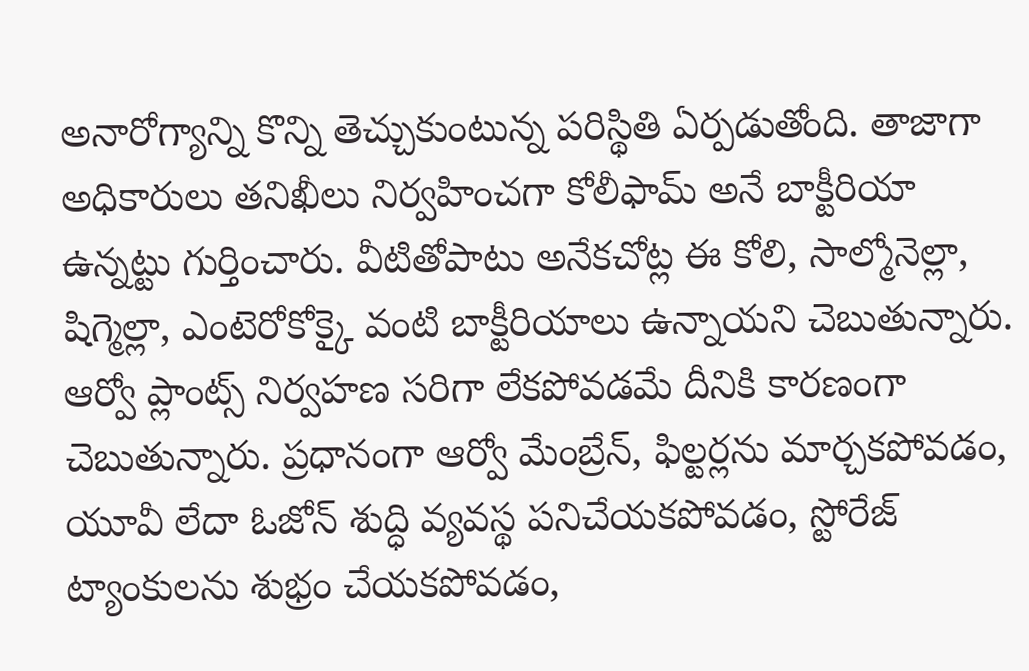అనారోగ్యాన్ని కొన్ని తెచ్చుకుంటున్న పరిస్థితి ఏర్పడుతోంది. తాజాగా అధికారులు తనిఖీలు నిర్వహించగా కోలీఫామ్ అనే బాక్టీరియా ఉన్నట్టు గుర్తించారు. వీటితోపాటు అనేకచోట్ల ఈ కోలి, సాల్మోనెల్లా, షిగ్మెల్లా, ఎంటెరోకోక్కై వంటి బాక్టీరియాలు ఉన్నాయని చెబుతున్నారు. ఆర్వో ప్లాంట్స్ నిర్వహణ సరిగా లేకపోవడమే దీనికి కారణంగా చెబుతున్నారు. ప్రధానంగా ఆర్వో మేంబ్రేన్, ఫిల్టర్లను మార్చకపోవడం, యూవీ లేదా ఓజోన్ శుద్ధి వ్యవస్థ పనిచేయకపోవడం, స్టోరేజ్ ట్యాంకులను శుభ్రం చేయకపోవడం,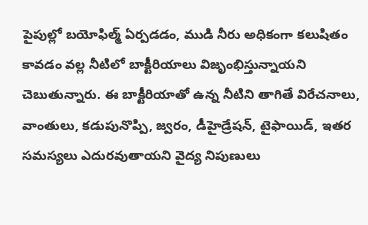పైపుల్లో బయోఫిల్మ్ ఏర్పడడం, ముడి నీరు అధికంగా కలుషితం కావడం వల్ల నీటిలో బాక్టీరియాలు విజృంభిస్తున్నాయని చెబుతున్నారు. ఈ బాక్టీరియాతో ఉన్న నీటిని తాగితే విరేచనాలు, వాంతులు, కడుపునొప్పి, జ్వరం, డీహైడ్రేషన్, టైఫాయిడ్, ఇతర సమస్యలు ఎదురవుతాయని వైద్య నిపుణులు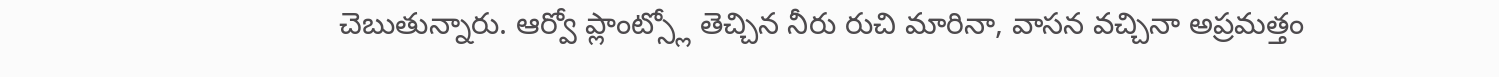చెబుతున్నారు. ఆర్వో ప్లాంట్స్లో తెచ్చిన నీరు రుచి మారినా, వాసన వచ్చినా అప్రమత్తం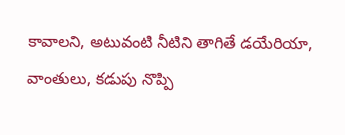కావాలని, అటువంటి నీటిని తాగితే డయేరియా, వాంతులు, కడుపు నొప్పి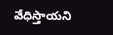వేధిస్తాయని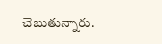చెబుతున్నారు.